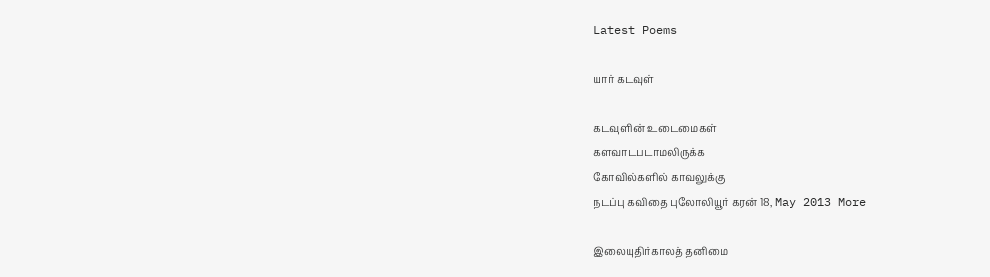Latest Poems

யார் கடவுள்

கடவுளின் உடைமைகள்
களவாடபடாமலிருக்க
கோவில்களில் காவலுக்கு
நடப்பு கவிதை புலோலியூர் கரன் 18, May 2013 More

இலையுதிர்காலத் தனிமை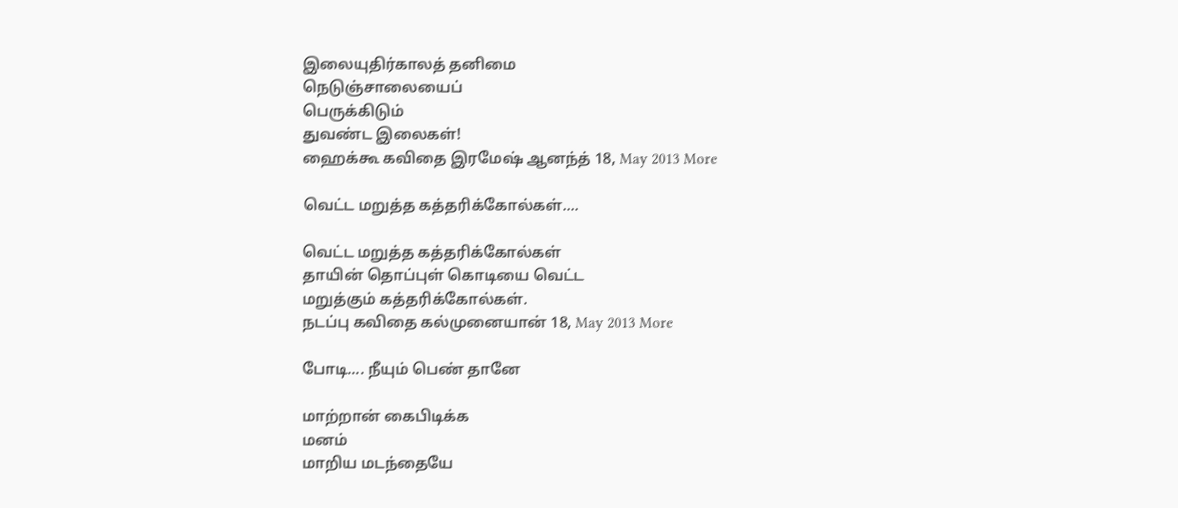இலையுதிர்காலத் தனிமை
நெடுஞ்சாலையைப்
பெருக்கிடும்
துவண்ட இலைகள்!
ஹைக்கூ கவிதை இரமேஷ் ஆனந்த் 18, May 2013 More

வெட்ட மறுத்த கத்தரிக்கோல்கள்....

வெட்ட மறுத்த கத்தரிக்கோல்கள்
தாயின் தொப்புள் கொடியை வெட்ட
மறுத்கும் கத்தரிக்கோல்கள்.
நடப்பு கவிதை கல்முனையான் 18, May 2013 More

போடி.... நீயும் பெண் தானே

மாற்றான் கைபிடிக்க
மனம்
மாறிய மடந்தையே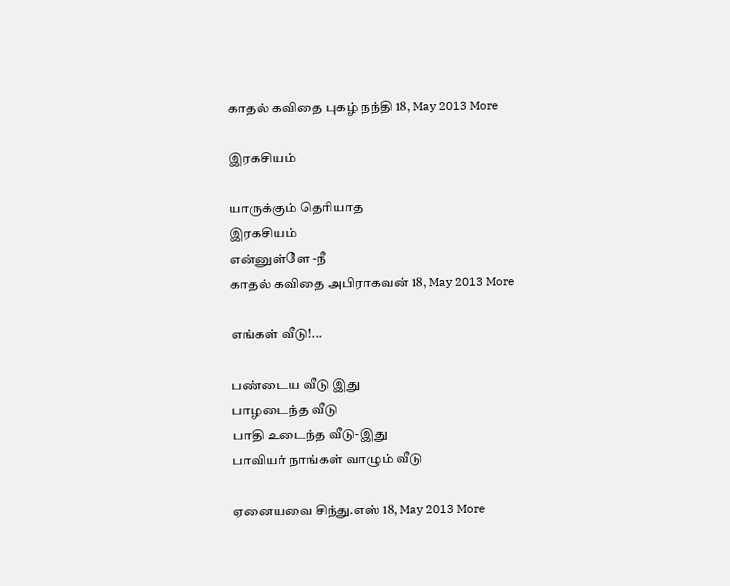காதல் கவிதை புகழ் நந்தி 18, May 2013 More

இரகசியம்

யாருக்கும் தெரியாத
இரகசியம்
என்னுள்ளே -நீ
காதல் கவிதை அபிராகவன் 18, May 2013 More

எங்கள் வீடு!...

பண்டைய வீடு இது
பாழடைந்த வீடு
பாதி உடைந்த வீடு-இது
பாவியர் நாங்கள் வாழும் வீடு

ஏனையவை சிந்து.எஸ் 18, May 2013 More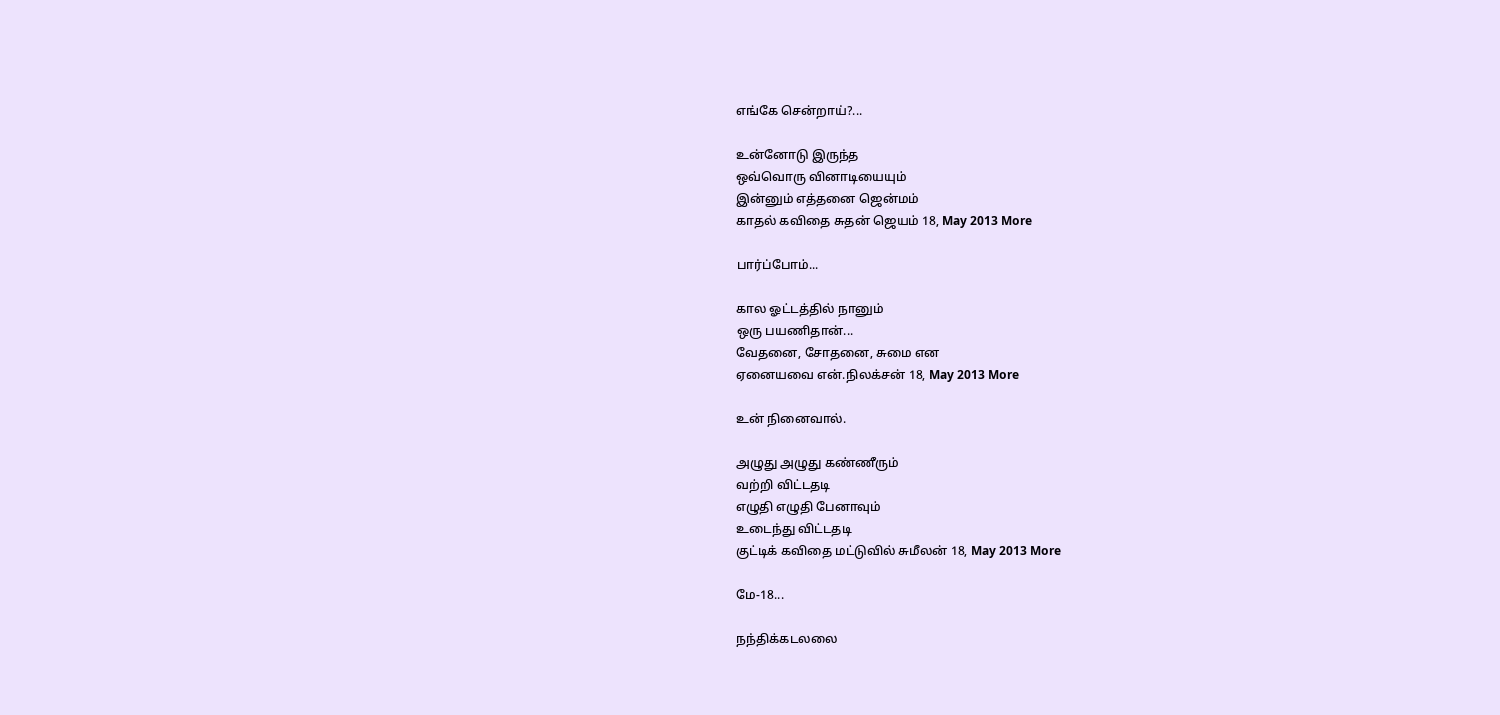எங்கே சென்றாய்?...

உன்னோடு இருந்த
ஒவ்வொரு வினாடியையும்
இன்னும் எத்தனை ஜென்மம்
காதல் கவிதை சுதன் ஜெயம் 18, May 2013 More

பார்ப்போம்...

கால ஓட்டத்தில் நானும்
ஒரு பயணிதான்...
வேதனை, சோதனை, சுமை என
ஏனையவை என்.நிலக்சன் 18, May 2013 More

உன் நினைவால்.

அழுது அழுது கண்ணீரும்
வற்றி விட்டதடி
எழுதி எழுதி பேனாவும்
உடைந்து விட்டதடி
குட்டிக் கவிதை மட்டுவில் சுமீலன் 18, May 2013 More

மே-18...

நந்திக்கடலலை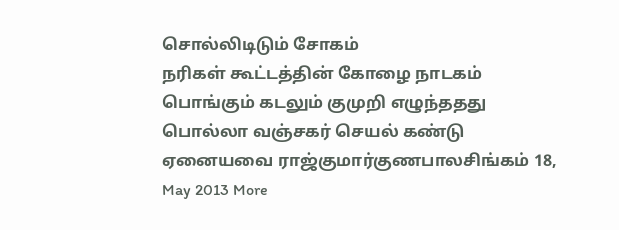சொல்லிடிடும் சோகம்
நரிகள் கூட்டத்தின் கோழை நாடகம்
பொங்கும் கடலும் குமுறி எழுந்ததது
பொல்லா வஞ்சகர் செயல் கண்டு
ஏனையவை ராஜ்குமார்குணபாலசிங்கம் 18, May 2013 More